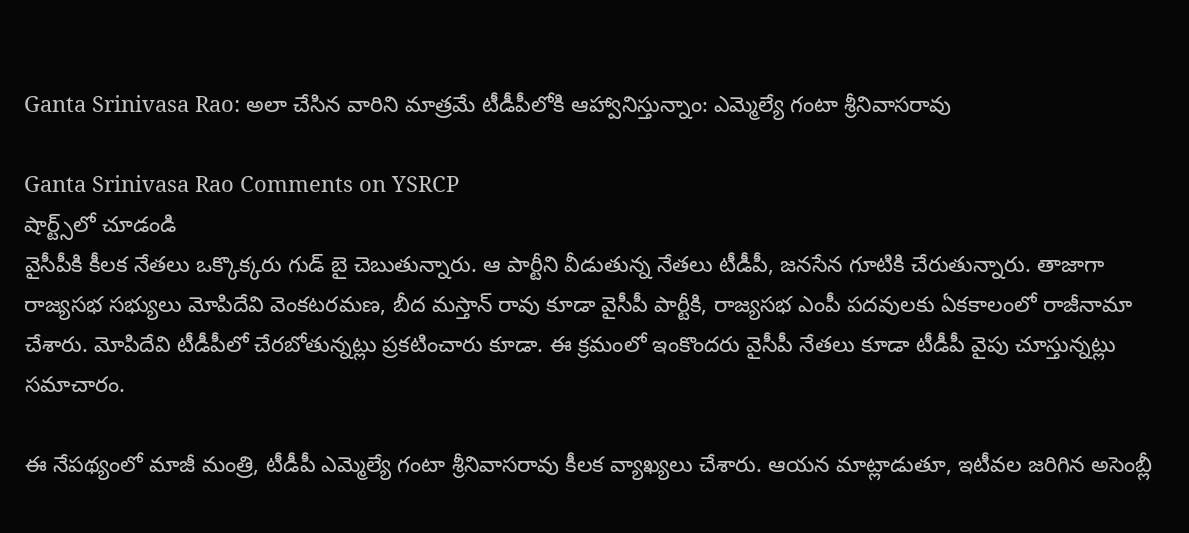Ganta Srinivasa Rao: అలా చేసిన‌ వారిని మాత్ర‌మే టీడీపీలోకి ఆహ్వానిస్తున్నాం: ఎమ్మెల్యే గంటా శ్రీనివాసరావు

Ganta Srinivasa Rao Comments on YSRCP
షార్ట్స్‌లో చూడండి
వైసీపీకి కీల‌క నేత‌లు ఒక్కొక్క‌రు గుడ్ బై చెబుతున్నారు. ఆ పార్టీని వీడుతున్న నేత‌లు టీడీపీ, జ‌న‌సేన గూటికి చేరుతున్నారు. తాజాగా రాజ్య‌స‌భ స‌భ్యులు మోపిదేవి వెంక‌ట‌ర‌మ‌ణ‌, బీద మ‌స్తాన్ రావు కూడా వైసీపీ పార్టీకి, రాజ్య‌స‌భ ఎంపీ ప‌ద‌వుల‌కు ఏక‌కాలంలో రాజీనామా చేశారు. మోపిదేవి టీడీపీలో చేర‌బోతున్న‌ట్లు ప్ర‌క‌టించారు కూడా. ఈ క్ర‌మంలో ఇంకొంద‌రు వైసీపీ నేత‌లు కూడా టీడీపీ వైపు చూస్తున్న‌ట్లు స‌మాచారం.

ఈ నేప‌థ్యంలో మాజీ మంత్రి, టీడీపీ ఎమ్మెల్యే గంటా శ్రీనివాస‌రావు కీల‌క వ్యాఖ్య‌లు చేశారు. ఆయ‌న మాట్లాడుతూ, ఇటీవ‌ల జ‌రిగిన అసెంబ్లీ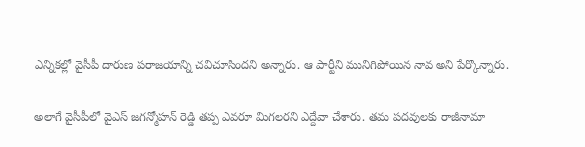ఎన్నిక‌ల్లో వైసీపీ దారుణ ప‌రాజ‌యాన్ని చ‌విచూసింద‌ని అన్నారు. ఆ పార్టీని మునిగిపోయిన నావ అని పేర్కొన్నారు.

అలాగే వైసీపీలో వైఎస్ జ‌గ‌న్మోహ‌న్ రెడ్డి త‌ప్ప ఎవ‌రూ మిగ‌ల‌ర‌ని ఎద్దేవా చేశారు. త‌మ ప‌ద‌వులకు రాజీనామా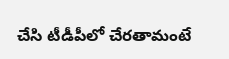చేసి టీడీపీలో చేర‌తామంటే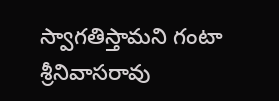స్వాగ‌తిస్తామ‌ని గంటా శ్రీనివాస‌రావు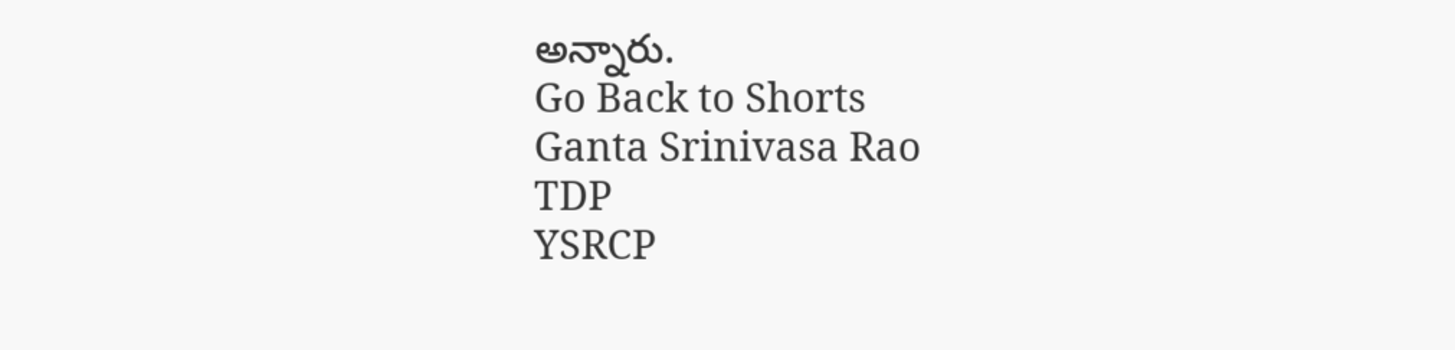అన్నారు.
Go Back to Shorts
Ganta Srinivasa Rao
TDP
YSRCP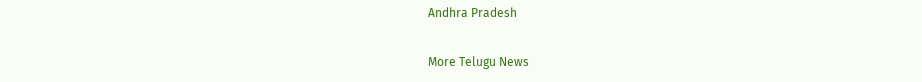Andhra Pradesh

More Telugu News